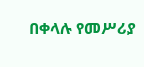በቀላሉ የመሥሪያ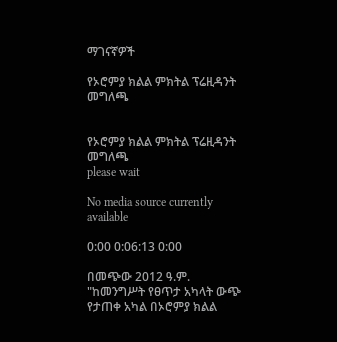ማገናኛዎች

የኦሮምያ ክልል ምክትል ፕሬዚዳንት መግለጫ


የኦሮምያ ክልል ምክትል ፕሬዚዳንት መግለጫ
please wait

No media source currently available

0:00 0:06:13 0:00

በመጭው 2012 ዓ.ም. "ከመንግሥት የፀጥታ አካላት ውጭ የታጠቀ አካል በኦሮምያ ክልል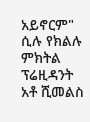አይኖርም" ሲሉ የክልሉ ምክትል ፕሬዚዳንት አቶ ሺመልስ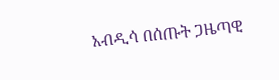አብዲሳ በሰጡት ጋዜጣዊ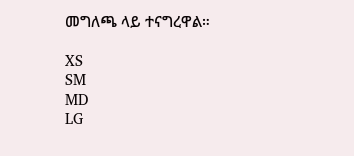መግለጫ ላይ ተናግረዋል።

XS
SM
MD
LG